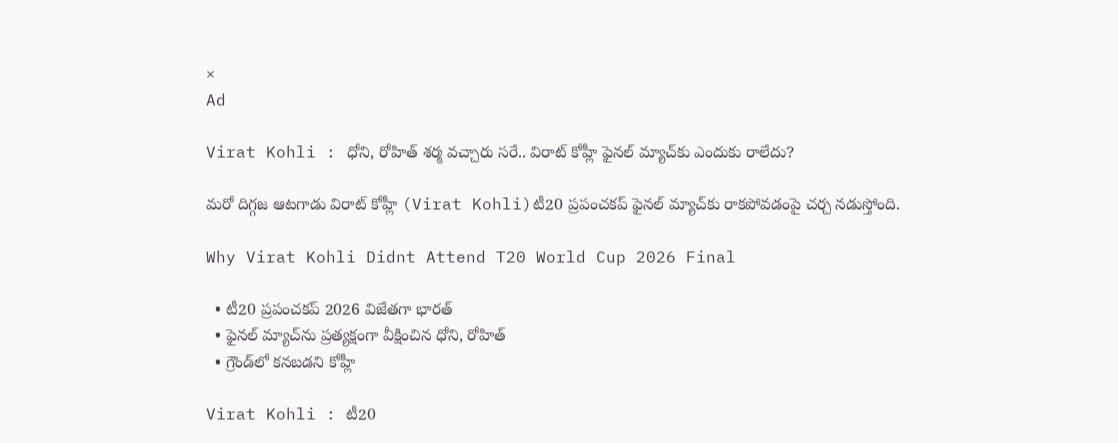×
Ad

Virat Kohli : ధోని, రోహిత్ శ‌ర్మ వ‌చ్చారు స‌రే.. విరాట్ కోహ్లీ ఫైన‌ల్ మ్యాచ్‌కు ఎందుకు రాలేదు?

మ‌రో దిగ్గ‌జ ఆట‌గాడు విరాట్ కోహ్లీ (Virat Kohli)టీ20 ప్ర‌పంచ‌క‌ప్ ఫైన‌ల్ మ్యాచ్‌కు రాక‌పోవ‌డంపై చ‌ర్చ న‌డుస్తోంది.

Why Virat Kohli Didnt Attend T20 World Cup 2026 Final

  • టీ20 ప్ర‌పంచ‌క‌ప్ 2026 విజేత‌గా భార‌త్‌
  • ఫైన‌ల్ మ్యాచ్‌ను ప్ర‌త్య‌క్షంగా వీక్షించిన‌ ధోని, రోహిత్
  • గ్రౌండ్‌లో క‌న‌బ‌డ‌ని కోహ్లీ

Virat Kohli : టీ20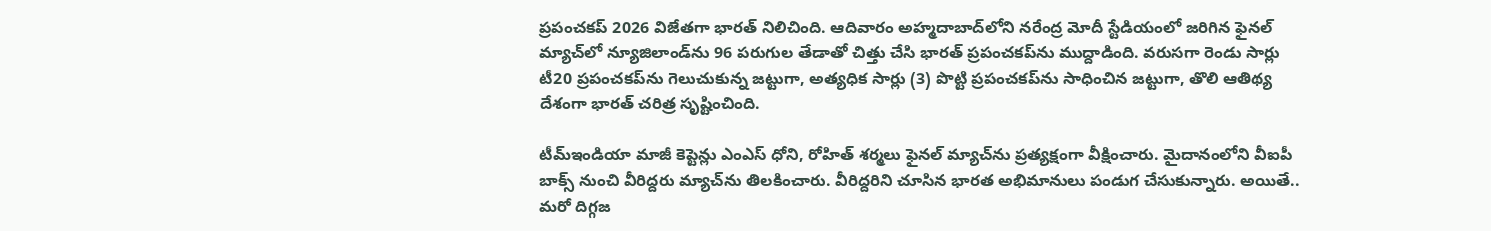ప్ర‌పంచ‌క‌ప్ 2026 విజేత‌గా భార‌త్ నిలిచింది. ఆదివారం అహ్మ‌దాబాద్‌లోని న‌రేంద్ర మోదీ స్టేడియంలో జ‌రిగిన ఫైన‌ల్ మ్యాచ్‌లో న్యూజిలాండ్‌ను 96 ప‌రుగుల తేడాతో చిత్తు చేసి భార‌త్ ప్ర‌పంచ‌క‌ప్‌ను ముద్దాడింది. వ‌రుస‌గా రెండు సార్లు టీ20 ప్ర‌పంచ‌క‌ప్‌ను గెలుచుకున్న జ‌ట్టుగా, అత్య‌ధిక సార్లు (3) పొట్టి ప్ర‌పంచ‌క‌ప్‌ను సాధించిన జ‌ట్టుగా, తొలి ఆతిథ్య దేశంగా భార‌త్ చ‌రిత్ర సృష్టించింది.

టీమ్ఇండియా మాజీ కెప్టెన్లు ఎంఎస్ ధోని, రోహిత్ శ‌ర్మ‌లు ఫైన‌ల్ మ్యాచ్‌ను ప్ర‌త్య‌క్షంగా వీక్షించారు. మైదానంలోని వీఐపీ బాక్స్ నుంచి వీరిద్ద‌రు మ్యాచ్‌ను తిల‌కించారు. వీరిద్ద‌రిని చూసిన భార‌త అభిమానులు పండుగ చేసుకున్నారు. అయితే.. మ‌రో దిగ్గ‌జ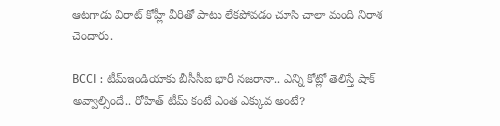ఆట‌గాడు విరాట్ కోహ్లీ వీరితో పాటు లేక‌పోవ‌డం చూసి చాలా మంది నిరాశ చెందారు.

BCCI : టీమ్ఇండియాకు బీసీసీఐ భారీ న‌జ‌రానా.. ఎన్ని కోట్లో తెలిస్తే షాక్ అవ్వాల్సిందే.. రోహిత్ టీమ్ కంటే ఎంత ఎక్కువ అంటే?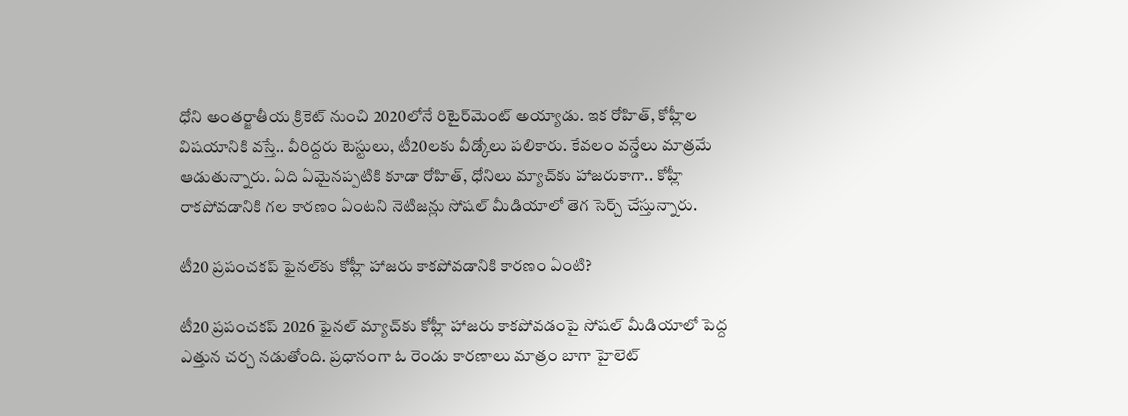ధోని అంత‌ర్జాతీయ‌ క్రికెట్ నుంచి 2020లోనే రిటైర్‌మెంట్ అయ్యాడు. ఇక రోహిత్, కోహ్లీల విష‌యానికి వ‌స్తే.. వీరిద్ద‌రు టెస్టులు, టీ20ల‌కు వీడ్కోలు ప‌లికారు. కేవ‌లం వ‌న్డేలు మాత్ర‌మే ఆడుతున్నారు. ఏది ఏమైన‌ప్ప‌టికి కూడా రోహిత్‌, ధోనిలు మ్యాచ్‌కు హాజ‌రుకాగా.. కోహ్లీ రాక‌పోవ‌డానికి గ‌ల కార‌ణం ఏంట‌ని నెటిజ‌న్లు సోష‌ల్ మీడియాలో తెగ సెర్చ్ చేస్తున్నారు.

టీ20 ప్ర‌పంచ‌క‌ప్ ఫైన‌ల్‌కు కోహ్లీ హాజ‌రు కాక‌పోవ‌డానికి కార‌ణం ఏంటి?

టీ20 ప్ర‌పంచ‌క‌ప్ 2026 ఫైన‌ల్ మ్యాచ్‌కు కోహ్లీ హాజ‌రు కాక‌పోవ‌డంపై సోష‌ల్ మీడియాలో పెద్ద ఎత్తున చ‌ర్చ న‌డుతోంది. ప్ర‌ధానంగా ఓ రెండు కార‌ణాలు మాత్రం బాగా హైలెట్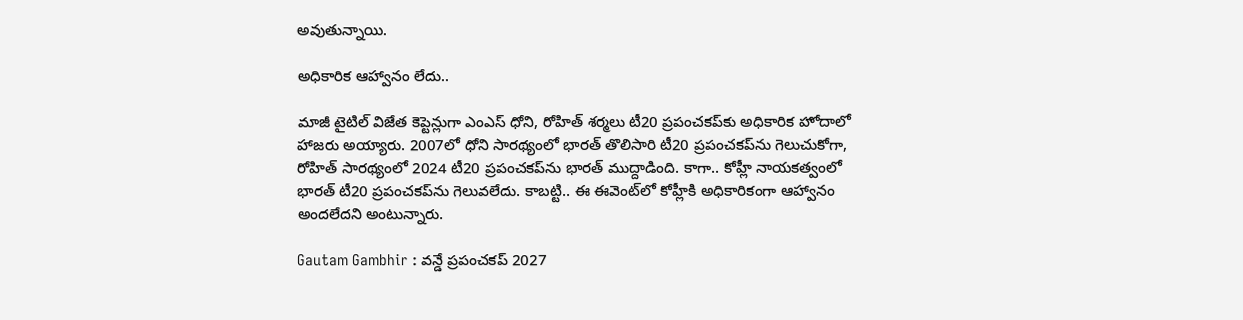అవుతున్నాయి.

అధికారిక ఆహ్వానం లేదు..

మాజీ టైటిల్ విజేత కెప్టెన్లుగా ఎంఎస్ ధోని, రోహిత్ శ‌ర్మ‌లు టీ20 ప్ర‌పంచ‌క‌ప్‌కు అధికారిక హోదాలో హాజ‌రు అయ్యారు. 2007లో ధోని సార‌థ్యంలో భార‌త్ తొలిసారి టీ20 ప్ర‌పంచ‌క‌ప్‌ను గెలుచుకోగా, రోహిత్ సార‌థ్యంలో 2024 టీ20 ప్ర‌పంచ‌క‌ప్‌ను భార‌త్ ముద్దాడింది. కాగా.. కోహ్లీ నాయ‌క‌త్వంలో భార‌త్ టీ20 ప్ర‌పంచ‌క‌ప్‌ను గెలువ‌లేదు. కాబ‌ట్టి.. ఈ ఈవెంట్‌లో కోహ్లీకి అధికారికంగా ఆహ్వానం అంద‌లేద‌ని అంటున్నారు.

Gautam Gambhir : వ‌న్డే ప్ర‌పంచ‌క‌ప్ 2027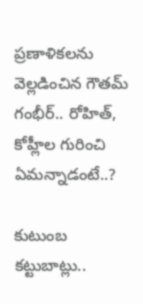ప్ర‌ణాళిక‌ల‌ను వెల్ల‌డించిన గౌత‌మ్ గంభీర్.. రోహిత్, కోహ్లీల గురించి ఏమ‌న్నాడంటే..?

కుటుంబ క‌ట్టుబాట్లు..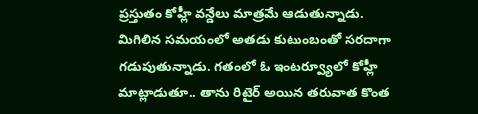ప్ర‌స్తుతం కోహ్లీ వ‌న్డేలు మాత్ర‌మే ఆడుతున్నాడు. మిగిలిన స‌మ‌యంలో అత‌డు కుటుంబంతో స‌రదాగా గడుపుతున్నాడు. గ‌తంలో ఓ ఇంట‌ర్వ్యూలో కోహ్లీ మాట్లాడుతూ.. తాను రిటైర్ అయిన త‌రువాత కొంత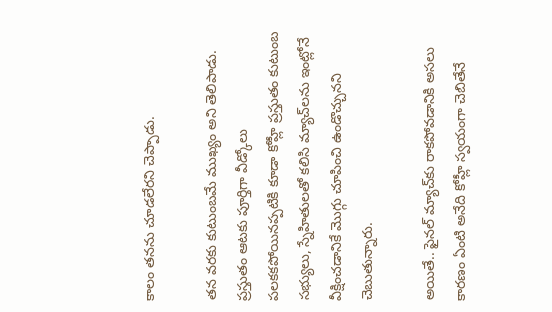కాలం త‌న‌ను చూడ‌లేర‌ని చెప్పాడు.

త‌న వ‌ర‌కు కుటుంబ‌మే ముఖ్యం అని తెలిపాడు. ప్ర‌స్తుతం ఆట‌కు పూర్తిగా వీడ్కోలు ప‌ల‌క‌క‌పోయిన‌ప్ప‌టికి కూడా కోహ్లీ ప్ర‌స్తుతం కుటుంబ స‌భ్యులు, స్నేహితుల‌తో క‌లిసి మ్యాచ్‌ల‌ను ఇంట్లోనే వీక్షించడానికే మొగ్గు చూపించి ఉండొచ్చున‌ని చెబుతున్నారు.

అయితే.. ఫైన‌ల్ మ్యాచ్‌కు రాక‌పోవ‌డానికి అస‌లు కార‌ణం ఏంటి అనేది కోహ్లీ స్వ‌యంగా చెబితేనే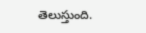తెలుస్తుంది.